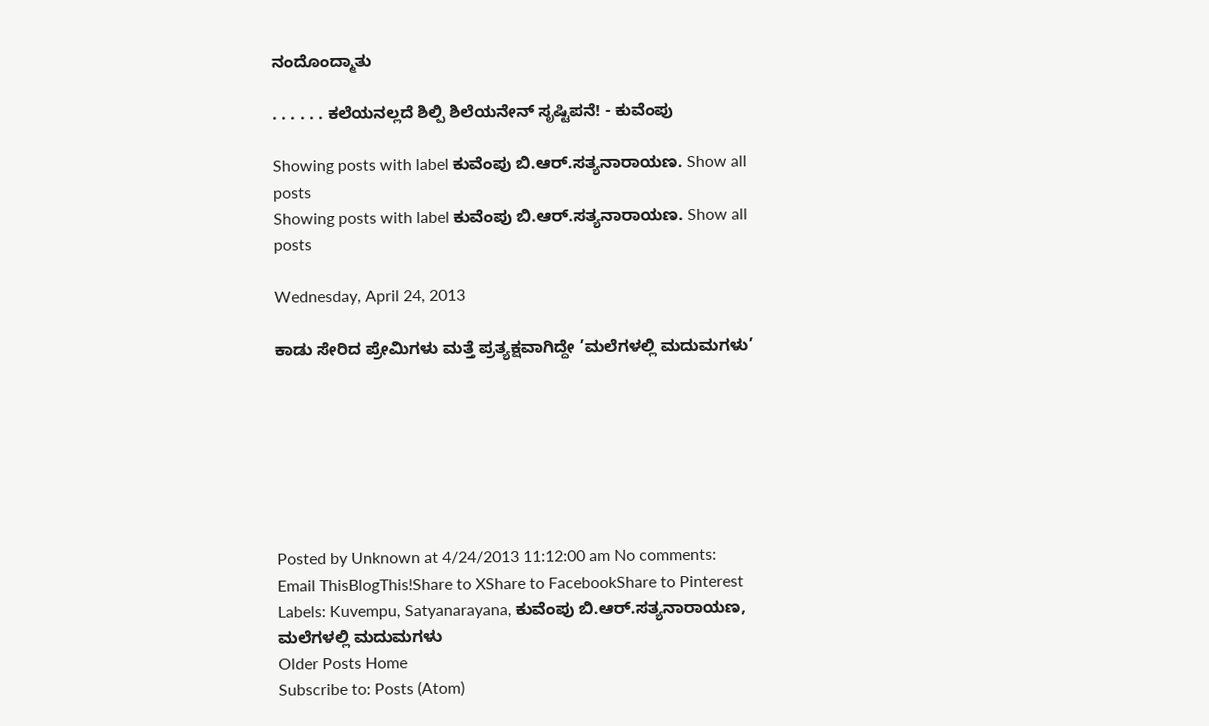ನಂದೊಂದ್ಮಾತು

. . . . . . ಕಲೆಯನಲ್ಲದೆ ಶಿಲ್ಪಿ ಶಿಲೆಯನೇನ್ ಸೃಷ್ಟಿಪನೆ! - ಕುವೆಂಪು

Showing posts with label ಕುವೆಂಪು ಬಿ.ಆರ್.ಸತ್ಯನಾರಾಯಣ. Show all posts
Showing posts with label ಕುವೆಂಪು ಬಿ.ಆರ್.ಸತ್ಯನಾರಾಯಣ. Show all posts

Wednesday, April 24, 2013

ಕಾಡು ಸೇರಿದ ಪ್ರೇಮಿಗಳು ಮತ್ತೆ ಪ್ರತ್ಯಕ್ಷವಾಗಿದ್ದೇ ’ಮಲೆಗಳಲ್ಲಿ ಮದುಮಗಳು’







Posted by Unknown at 4/24/2013 11:12:00 am No comments:
Email ThisBlogThis!Share to XShare to FacebookShare to Pinterest
Labels: Kuvempu, Satyanarayana, ಕುವೆಂಪು ಬಿ.ಆರ್.ಸತ್ಯನಾರಾಯಣ, ಮಲೆಗಳಲ್ಲಿ ಮದುಮಗಳು
Older Posts Home
Subscribe to: Posts (Atom)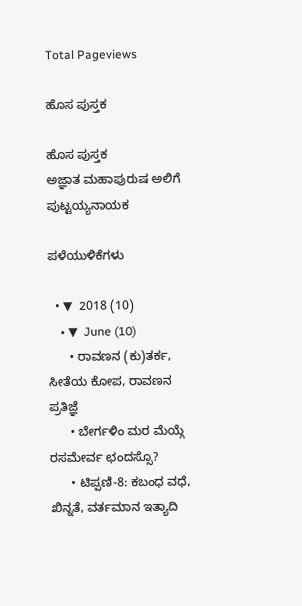Total Pageviews

ಹೊಸ ಪುಸ್ತಕ

ಹೊಸ ಪುಸ್ತಕ
ಅಜ್ಞಾತ ಮಹಾಪುರುಷ ಅಲಿಗೆ ಪುಟ್ಟಯ್ಯನಾಯಕ

ಪಳೆಯುಳಿಕೆಗಳು

  • ▼  2018 (10)
    • ▼  June (10)
      • ರಾವಣನ (ಕು)ತರ್ಕ, ಸೀತೆಯ ಕೋಪ, ರಾವಣನ ಪ್ರತಿಜ್ಞೆ
      • ಬೇರ್ಗಳಿಂ ಮರ ಮೆಯ್ಗೆ ರಸಮೇರ್ವ ಛಂದಸ್ಸೊ?
      • ಟಿಪ್ಪಣಿ-8: ಕಬಂಧ ವಧೆ, ಖಿನ್ನತೆ, ವರ್ತಮಾನ ಇತ್ಯಾದಿ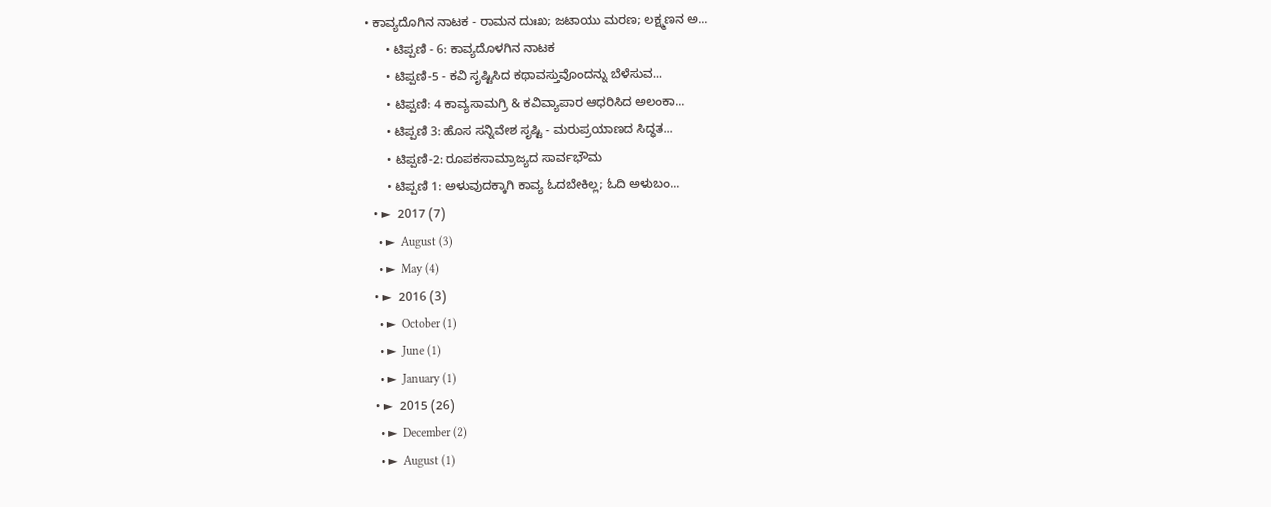• ಕಾವ್ಯದೊಗಿನ ನಾಟಕ - ರಾಮನ ದುಃಖ; ಜಟಾಯು ಮರಣ; ಲಕ್ಷ್ಮಣನ ಅ...
      • ಟಿಪ್ಪಣಿ - 6: ಕಾವ್ಯದೊಳಗಿನ ನಾಟಕ
      • ಟಿಪ್ಪಣಿ-5 - ಕವಿ ಸೃಷ್ಟಿಸಿದ ಕಥಾವಸ್ತುವೊಂದನ್ನು ಬೆಳೆಸುವ...
      • ಟಿಪ್ಪಣಿ: 4 ಕಾವ್ಯಸಾಮಗ್ರಿ & ಕವಿವ್ಯಾಪಾರ ಆಧರಿಸಿದ ಅಲಂಕಾ...
      • ಟಿಪ್ಪಣಿ 3: ಹೊಸ ಸನ್ನಿವೇಶ ಸೃಷ್ಟಿ - ಮರುಪ್ರಯಾಣದ ಸಿದ್ಧತ...
      • ಟಿಪ್ಪಣಿ-2: ರೂಪಕಸಾಮ್ರಾಜ್ಯದ ಸಾರ್ವಭೌಮ
      • ಟಿಪ್ಪಣಿ 1: ಅಳುವುದಕ್ಕಾಗಿ ಕಾವ್ಯ ಓದಬೇಕಿಲ್ಲ; ಓದಿ ಅಳುಬಂ...
  • ►  2017 (7)
    • ►  August (3)
    • ►  May (4)
  • ►  2016 (3)
    • ►  October (1)
    • ►  June (1)
    • ►  January (1)
  • ►  2015 (26)
    • ►  December (2)
    • ►  August (1)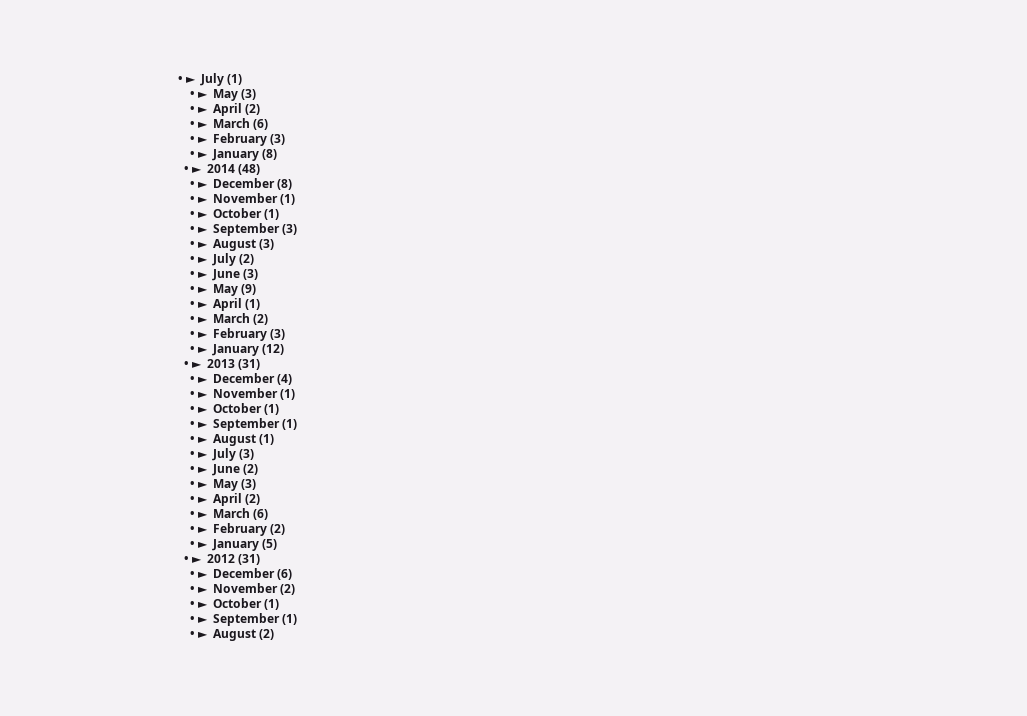• ►  July (1)
    • ►  May (3)
    • ►  April (2)
    • ►  March (6)
    • ►  February (3)
    • ►  January (8)
  • ►  2014 (48)
    • ►  December (8)
    • ►  November (1)
    • ►  October (1)
    • ►  September (3)
    • ►  August (3)
    • ►  July (2)
    • ►  June (3)
    • ►  May (9)
    • ►  April (1)
    • ►  March (2)
    • ►  February (3)
    • ►  January (12)
  • ►  2013 (31)
    • ►  December (4)
    • ►  November (1)
    • ►  October (1)
    • ►  September (1)
    • ►  August (1)
    • ►  July (3)
    • ►  June (2)
    • ►  May (3)
    • ►  April (2)
    • ►  March (6)
    • ►  February (2)
    • ►  January (5)
  • ►  2012 (31)
    • ►  December (6)
    • ►  November (2)
    • ►  October (1)
    • ►  September (1)
    • ►  August (2)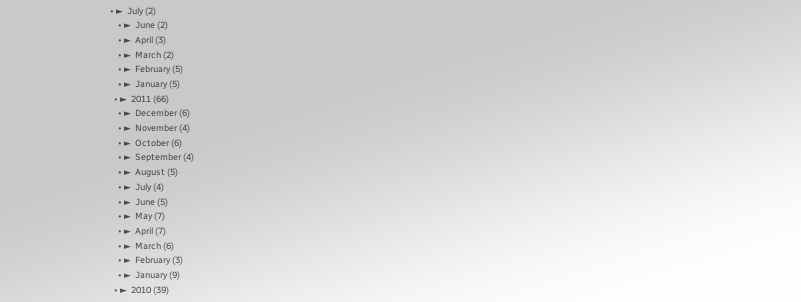• ►  July (2)
    • ►  June (2)
    • ►  April (3)
    • ►  March (2)
    • ►  February (5)
    • ►  January (5)
  • ►  2011 (66)
    • ►  December (6)
    • ►  November (4)
    • ►  October (6)
    • ►  September (4)
    • ►  August (5)
    • ►  July (4)
    • ►  June (5)
    • ►  May (7)
    • ►  April (7)
    • ►  March (6)
    • ►  February (3)
    • ►  January (9)
  • ►  2010 (39)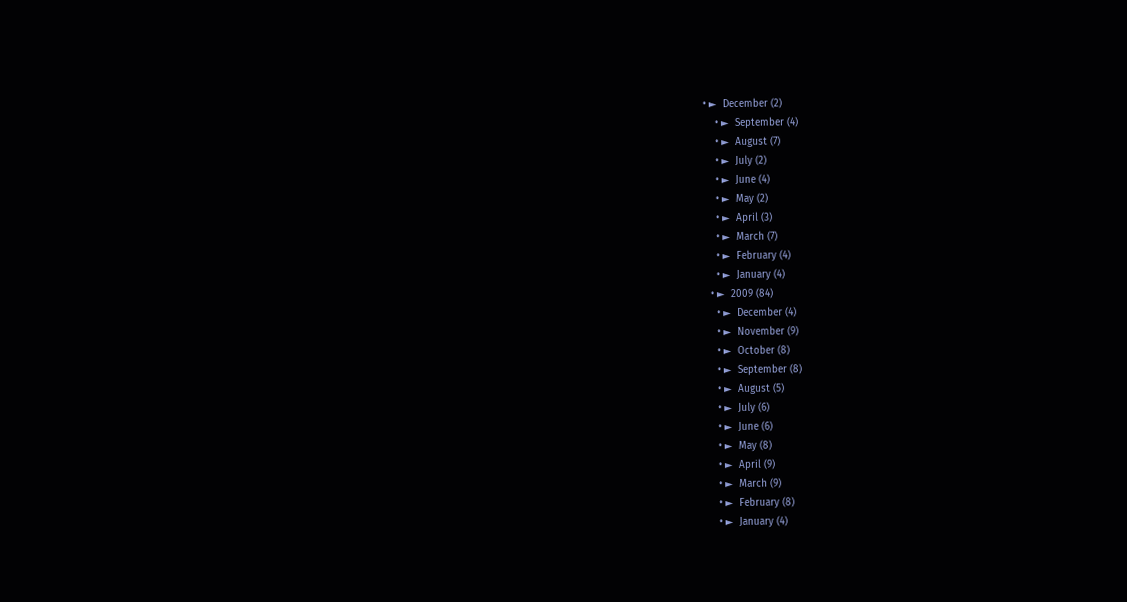• ►  December (2)
    • ►  September (4)
    • ►  August (7)
    • ►  July (2)
    • ►  June (4)
    • ►  May (2)
    • ►  April (3)
    • ►  March (7)
    • ►  February (4)
    • ►  January (4)
  • ►  2009 (84)
    • ►  December (4)
    • ►  November (9)
    • ►  October (8)
    • ►  September (8)
    • ►  August (5)
    • ►  July (6)
    • ►  June (6)
    • ►  May (8)
    • ►  April (9)
    • ►  March (9)
    • ►  February (8)
    • ►  January (4)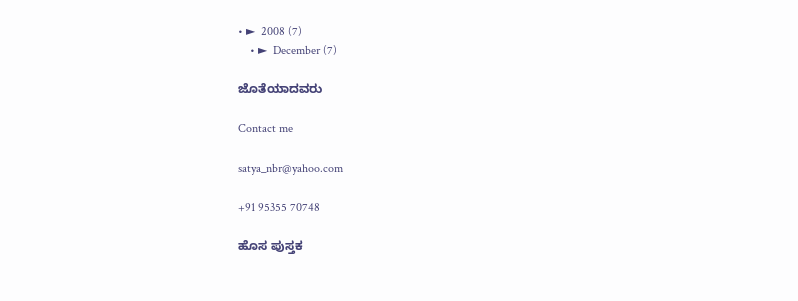• ►  2008 (7)
    • ►  December (7)

ಜೊತೆಯಾದವರು

Contact me

satya_nbr@yahoo.com

+91 95355 70748

ಹೊಸ ಪುಸ್ತಕ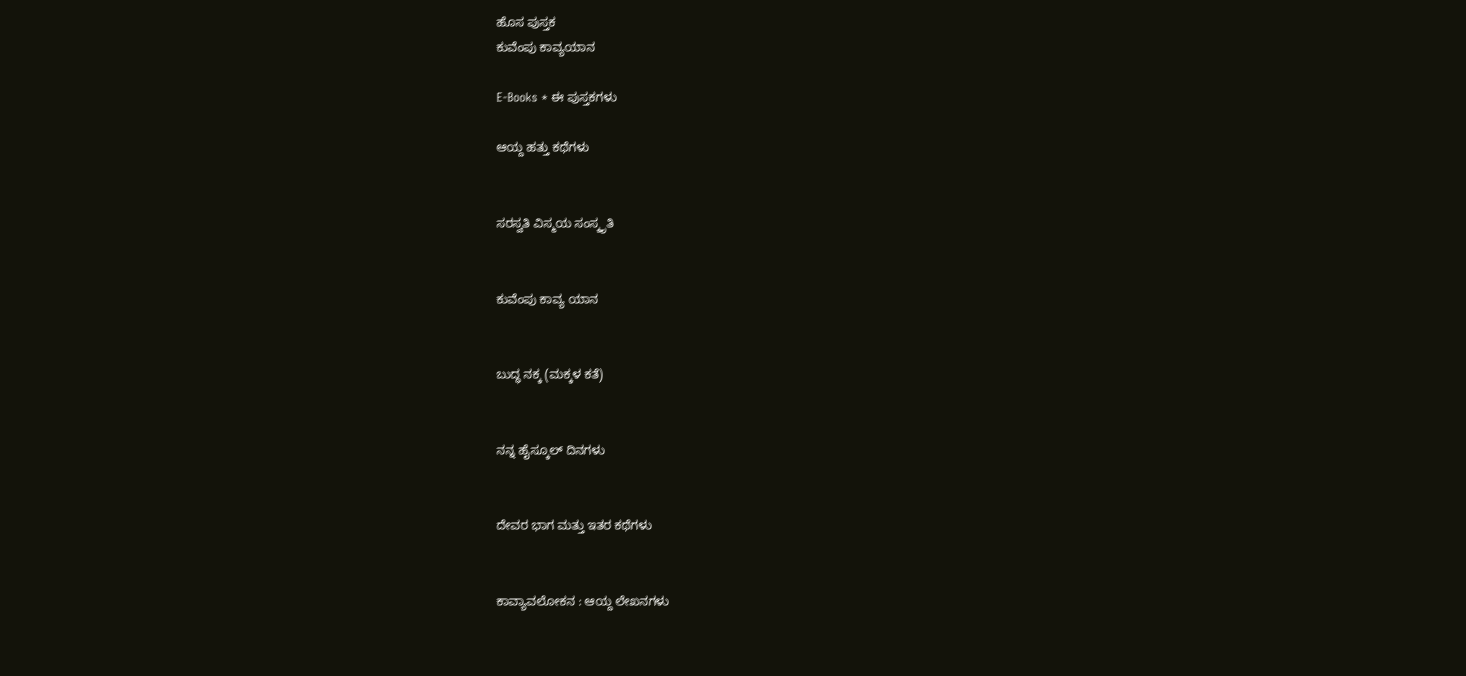ಹೊಸ ಪುಸ್ತಕ
ಕುವೆಂಪು ಕಾವ್ಯಯಾನ

E-Books * ಈ ಪುಸ್ತಕಗಳು

ಆಯ್ದ ಹತ್ತು ಕಥೆಗಳು


ಸರಸ್ವತಿ ವಿಸ್ಮಯ ಸಂಸ್ಕೃತಿ


ಕುವೆಂಪು ಕಾವ್ಯ ಯಾನ


ಬುದ್ಧ ನಕ್ಕ (ಮಕ್ಕಳ ಕತೆ)


ನನ್ನ ಹೈಸ್ಕೂಲ್ ದಿನಗಳು


ದೇವರ ಭಾಗ ಮತ್ತು ಇತರ ಕಥೆಗಳು


ಕಾವ್ಯಾವಲೋಕನ : ಆಯ್ದ ಲೇಖನಗಳು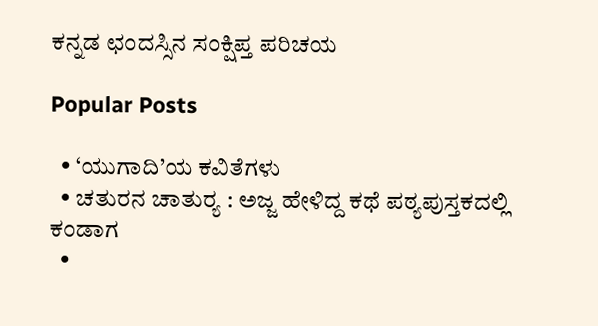ಕನ್ನಡ ಛಂದಸ್ಸಿನ ಸಂಕ್ಷಿಪ್ತ ಪರಿಚಯ

Popular Posts

  • ‘ಯುಗಾದಿ’ಯ ಕವಿತೆಗಳು
  • ಚತುರನ ಚಾತುರ್‍ಯ : ಅಜ್ಜ ಹೇಳಿದ್ದ ಕಥೆ ಪಠ್ಯಪುಸ್ತಕದಲ್ಲಿ ಕಂಡಾಗ
  •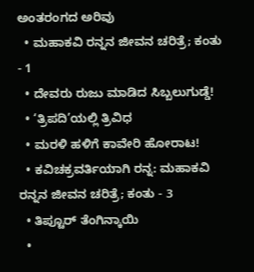ಅಂತರಂಗದ ಅರಿವು
  • ಮಹಾಕವಿ ರನ್ನನ ಜೀವನ ಚರಿತ್ರೆ; ಕಂತು - 1
  • ದೇವರು ರುಜು ಮಾಡಿದ ಸಿಬ್ಬಲುಗುಡ್ಡೆ!
  • ‘ತ್ರಿಪದಿ’ಯಲ್ಲಿ ತ್ರಿವಿಧ
  • ಮರಳಿ ಹಳಿಗೆ ಕಾವೇರಿ ಹೋರಾಟ!
  • ಕವಿಚಕ್ರವರ್ತಿಯಾಗಿ ರನ್ನ: ಮಹಾಕವಿ ರನ್ನನ ಜೀವನ ಚರಿತ್ರೆ; ಕಂತು - 3
  • ತಿಪ್ಟೂರ್ ತೆಂಗಿನ್ಕಾಯಿ
  •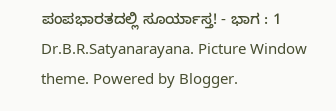ಪಂಪಭಾರತದಲ್ಲಿ ಸೂರ್ಯಾಸ್ತ! - ಭಾಗ : 1
Dr.B.R.Satyanarayana. Picture Window theme. Powered by Blogger.